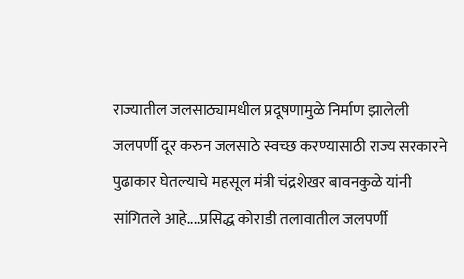राज्यातील जलसाठ्यामधील प्रदूषणामुळे निर्माण झालेली जलपर्णी दूर करुन जलसाठे स्वच्छ करण्यासाठी राज्य सरकारने पुढाकार घेतल्याचे महसूल मंत्री चंद्रशेखर बावनकुळे यांनी सांगितले आहे....प्रसिद्ध कोराडी तलावातील जलपर्णी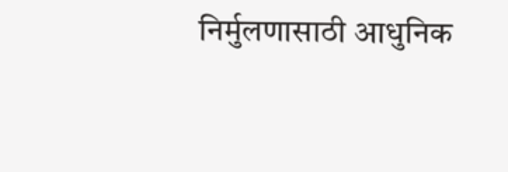निर्मुलणासाठी आधुनिक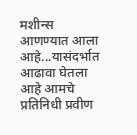मशीन्स आणण्यात आला आहे...यासंदर्भात आढावा घेतला आहे आमचे प्रतिनिधी प्रवीण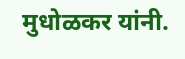मुधोळकर यांनी.